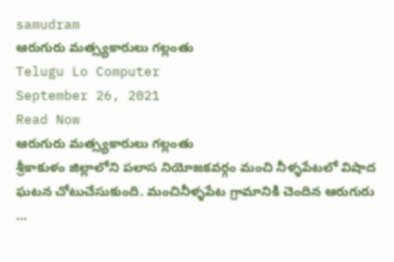samudram
ఆరుగురు మత్స్యకారులు గల్లంతు
Telugu Lo Computer
September 26, 2021
Read Now
ఆరుగురు మత్స్యకారులు గల్లంతు
శ్రీకాకుళం జిల్లాలోని పలాస నియోజకవర్గం మంచి నీళ్ళపేటలో విషాద ఘటన చోటుచేసుకుంది. మంచినీళ్ళపేట గ్రామానికి చెందిన ఆరుగురు …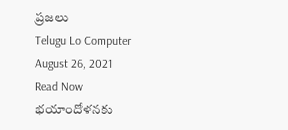ప్రజలు
Telugu Lo Computer
August 26, 2021
Read Now
భయాందోళనకు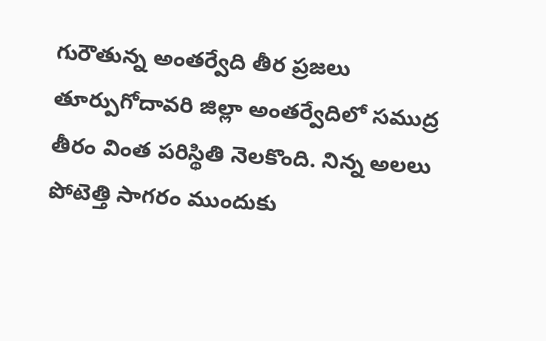గురౌతున్న అంతర్వేది తీర ప్రజలు
తూర్పుగోదావరి జిల్లా అంతర్వేదిలో సముద్ర తీరం వింత పరిస్థితి నెలకొంది. నిన్న అలలు పోటెత్తి సాగరం ముందుకు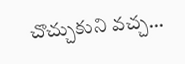చొచ్చుకుని వచ్చ…